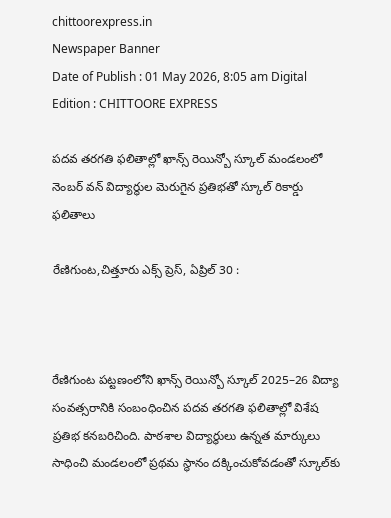chittoorexpress.in
Newspaper Banner
Date of Publish : 01 May 2026, 8:05 am Digital Edition : CHITTOORE EXPRESS

పదవ తరగతి ఫలితాల్లో ఖాన్స్ రెయిన్బో స్కూల్ మండలంలో నెంబర్ వన్ విద్యార్థుల మెరుగైన ప్రతిభతో స్కూల్ రికార్డు ఫలితాలు

రేణిగుంట,చిత్తూరు ఎక్స్ ప్రెస్, ఏప్రిల్‌ 30 :



రేణిగుంట పట్టణంలోని ఖాన్స్ రెయిన్బో స్కూల్ 2025–26 విద్యా సంవత్సరానికి సంబంధించిన పదవ తరగతి ఫలితాల్లో విశేష ప్రతిభ కనబరిచింది. పాఠశాల విద్యార్థులు ఉన్నత మార్కులు సాధించి మండలంలో ప్రథమ స్థానం దక్కించుకోవడంతో స్కూల్‌కు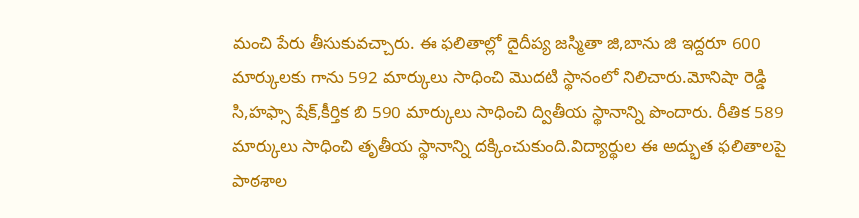మంచి పేరు తీసుకువచ్చారు. ఈ ఫలితాల్లో దైదీప్య జస్మితా జి,బాను జి ఇద్దరూ 600 మార్కులకు గాను 592 మార్కులు సాధించి మొదటి స్థానంలో నిలిచారు.మోనిషా రెడ్డి సి,హఫ్సా షేక్,కీర్తిక బి 590 మార్కులు సాధించి ద్వితీయ స్థానాన్ని పొందారు. రీతిక 589 మార్కులు సాధించి తృతీయ స్థానాన్ని దక్కించుకుంది.విద్యార్థుల ఈ అద్భుత ఫలితాలపై పాఠశాల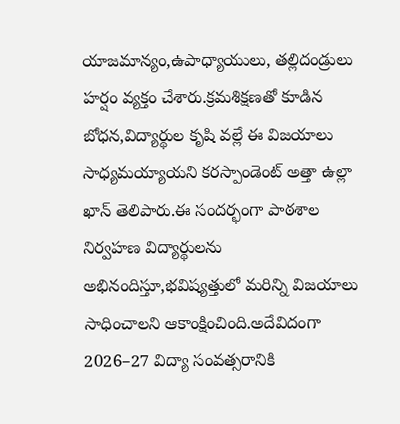యాజమాన్యం,ఉపాధ్యాయులు, తల్లిదండ్రులు హర్షం వ్యక్తం చేశారు.క్రమశిక్షణతో కూడిన బోధన,విద్యార్థుల కృషి వల్లే ఈ విజయాలు సాధ్యమయ్యాయని కరస్పాండెంట్ అత్తా ఉల్లా ఖాన్ తెలిపారు.ఈ సందర్భంగా పాఠశాల నిర్వహణ విద్యార్థులను అభినందిస్తూ,భవిష్యత్తులో మరిన్ని విజయాలు సాధించాలని ఆకాంక్షించింది.అదేవిదంగా 2026–27 విద్యా సంవత్సరానికి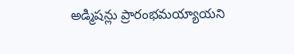అడ్మిషన్లు ప్రారంభమయ్యాయని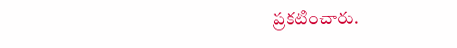ప్రకటించారు.